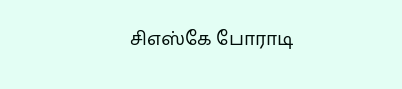சிஎஸ்கே போராடி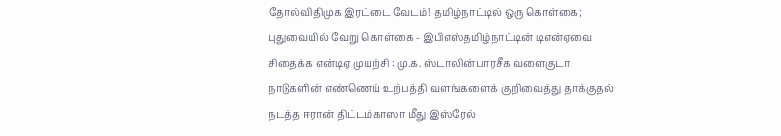தோல்விதிமுக இரட்டை வேடம்! தமிழ்நாட்டில் ஒரு கொள்கை; புதுவையில் வேறு கொள்கை - இபிஎஸ்தமிழ்நாட்டின் டிஎன்ஏவை சிதைக்க என்டிஏ முயற்சி : மு.க. ஸ்டாலின்பாரசீக வளைகுடா நாடுகளின் எண்ணெய் உற்பத்தி வளங்களைக் குறிவைத்து தாக்குதல் நடத்த ஈரான் திட்டம்காஸா மீது இஸ்ரேல்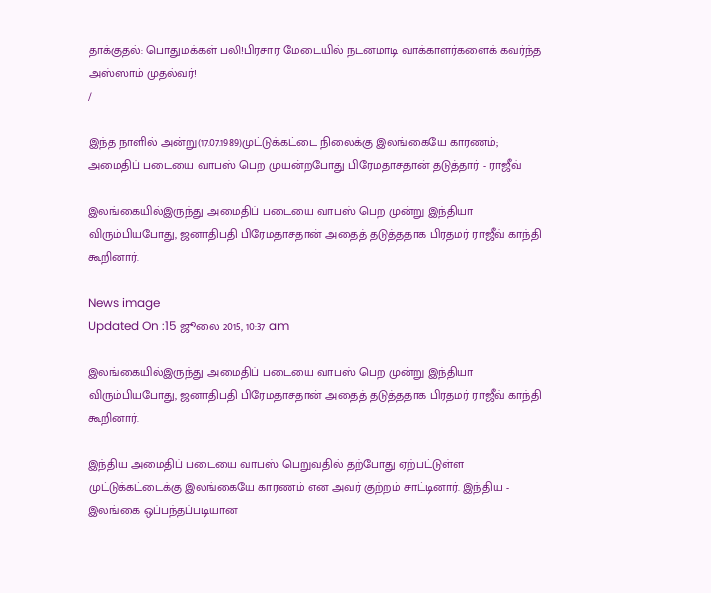தாக்குதல்: பொதுமக்கள் பலி!பிரசார மேடையில் நடனமாடி வாக்காளர்களைக் கவர்ந்த அஸ்ஸாம் முதல்வர்!
/

இந்த நாளில் அன்று(17.07.1989)முட்டுக்கட்டை நிலைக்கு இலங்கையே காரணம்; அமைதிப் படையை வாபஸ் பெற முயன்றபோது பிரேமதாசதான் தடுத்தார் - ராஜீவ்

இலங்கையில்இருந்து அமைதிப் படையை வாபஸ் பெற முன்று இந்தியா விரும்பியபோது, ஜனாதிபதி பிரேமதாசதான் அதைத் தடுத்ததாக பிரதமர் ராஜீவ் காந்தி கூறினார்.

News image
Updated On :15 ஜூலை 2015, 10:37 am

இலங்கையில்இருந்து அமைதிப் படையை வாபஸ் பெற முன்று இந்தியா விரும்பியபோது, ஜனாதிபதி பிரேமதாசதான் அதைத் தடுத்ததாக பிரதமர் ராஜீவ் காந்தி கூறினார்.

இந்திய அமைதிப் படையை வாபஸ் பெறுவதில் தற்போது ஏற்பட்டுள்ள முட்டுக்கட்டைக்கு இலங்கையே காரணம் என அவர் குற்றம் சாட்டினார். இந்திய - இலங்கை ஒப்பந்தப்படியான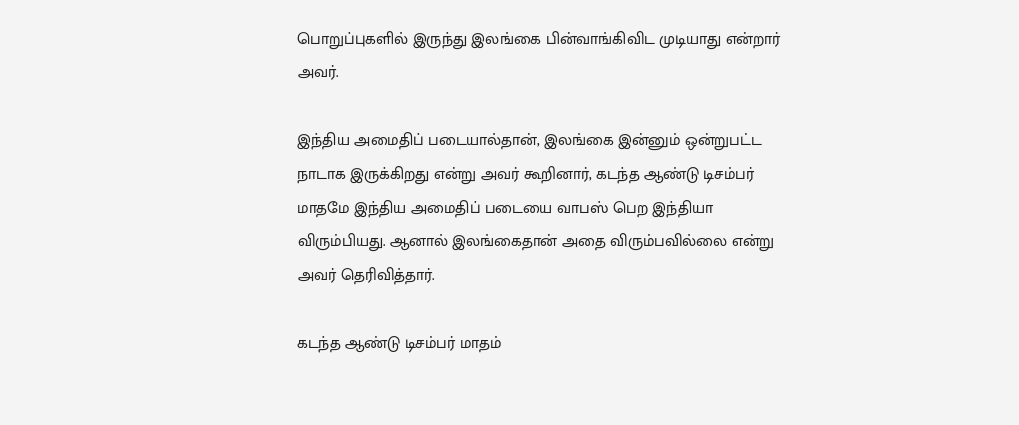பொறுப்புகளில் இருந்து இலங்கை பின்வாங்கிவிட முடியாது என்றார் அவர்.

இந்திய அமைதிப் படையால்தான், இலங்கை இன்னும் ஒன்றுபட்ட நாடாக இருக்கிறது என்று அவர் கூறினார், கடந்த ஆண்டு டிசம்பர் மாதமே இந்திய அமைதிப் படையை வாபஸ் பெற இந்தியா விரும்பியது. ஆனால் இலங்கைதான் அதை விரும்பவில்லை என்று அவர் தெரிவித்தார்.

கடந்த ஆண்டு டிசம்பர் மாதம்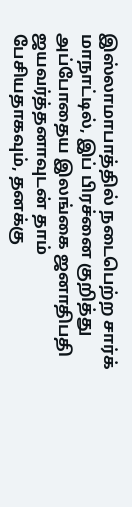இஸ்லாமாபாத்தில் நடைபெற்ற சார்க் மாநாட்டில், இப் பிரச்னை குறித்து அப்போதைய இலங்கை ஜனாதிபதி ஜயவர்த்தனாவுடன் தாம் பேசியதாகவும், தனக்கு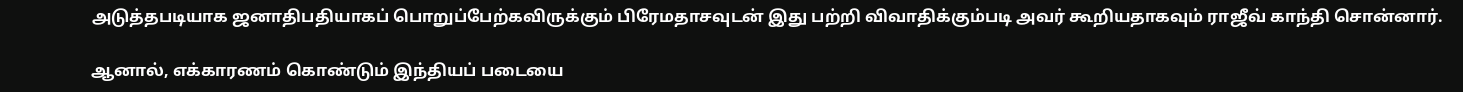அடுத்தபடியாக ஜனாதிபதியாகப் பொறுப்பேற்கவிருக்கும் பிரேமதாசவுடன் இது பற்றி விவாதிக்கும்படி அவர் கூறியதாகவும் ராஜீவ் காந்தி சொன்னார்.

ஆனால், எக்காரணம் கொண்டும் இந்தியப் படையை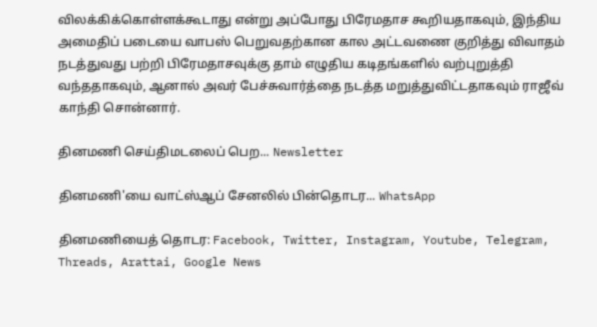விலக்கிக்கொள்ளக்கூடாது என்று அப்போது பிரேமதாச கூறியதாகவும், இந்திய அமைதிப் படையை வாபஸ் பெறுவதற்கான கால அட்டவணை குறித்து விவாதம் நடத்துவது பற்றி பிரேமதாசவுக்கு தாம் எழுதிய கடிதங்களில் வற்புறுத்தி வந்ததாகவும், ஆனால் அவர் பேச்சுவார்த்தை நடத்த மறுத்துவிட்டதாகவும் ராஜீவ் காந்தி சொன்னார்.

தினமணி செய்திமடலைப் பெற... Newsletter

தினமணி'யை வாட்ஸ்ஆப் சேனலில் பின்தொடர... WhatsApp

தினமணியைத் தொடர: Facebook, Twitter, Instagram, Youtube, Telegram, Threads, Arattai, Google News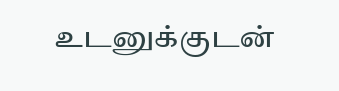உடனுக்குடன்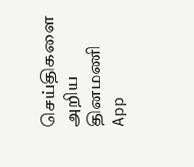செய்திகளை அறிய தினமணி App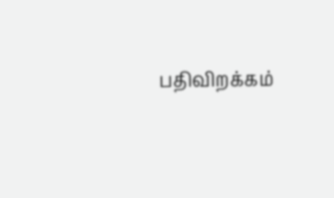பதிவிறக்கம்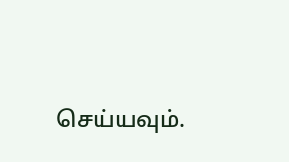செய்யவும்.